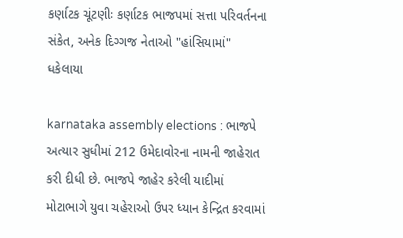કર્ણાટક ચૂંટણીઃ કર્ણાટક ભાજપમાં સત્તા પરિવર્તનના સંકેત, અનેક દિગ્ગજ નેતાઓ "હાંસિયામાં" ધકેલાયા

karnataka assembly elections : ભાજપે અત્યાર સુધીમાં 212 ઉમેદાવોરના નામની જાહેરાત કરી દીધી છે. ભાજપે જાહેર કરેલી યાદીમાં મોટાભાગે યુવા ચહેરાઓ ઉપર ધ્યાન કેન્દ્રિત કરવામાં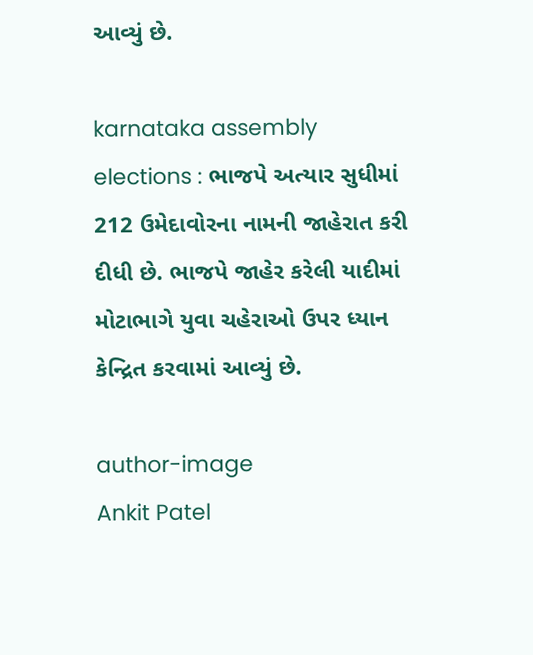આવ્યું છે.

karnataka assembly elections : ભાજપે અત્યાર સુધીમાં 212 ઉમેદાવોરના નામની જાહેરાત કરી દીધી છે. ભાજપે જાહેર કરેલી યાદીમાં મોટાભાગે યુવા ચહેરાઓ ઉપર ધ્યાન કેન્દ્રિત કરવામાં આવ્યું છે.

author-image
Ankit Patel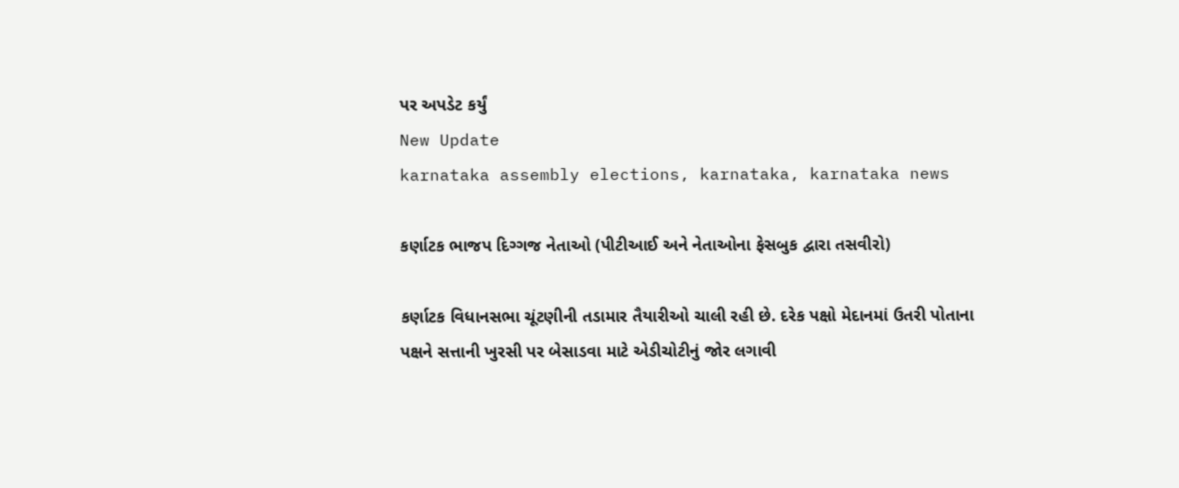પર અપડેટ કર્યું
New Update
karnataka assembly elections, karnataka, karnataka news

કર્ણાટક ભાજપ દિગ્ગજ નેતાઓ (પીટીઆઈ અને નેતાઓના ફેસબુક દ્વારા તસવીરો)

કર્ણાટક વિધાનસભા ચૂંટણીની તડામાર તૈયારીઓ ચાલી રહી છે. દરેક પક્ષો મેદાનમાં ઉતરી પોતાના પક્ષને સત્તાની ખુરસી પર બેસાડવા માટે એડીચોટીનું જોર લગાવી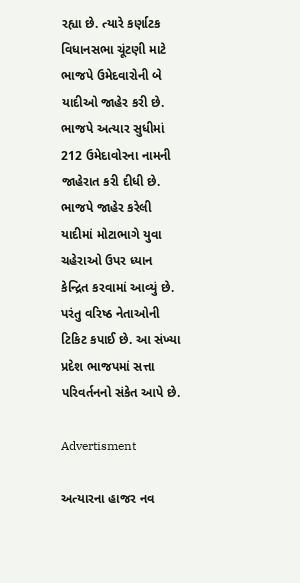રહ્યા છે. ત્યારે કર્ણાટક વિધાનસભા ચૂંટણી માટે ભાજપે ઉમેદવારોની બે યાદીઓ જાહેર કરી છે. ભાજપે અત્યાર સુધીમાં 212 ઉમેદાવોરના નામની જાહેરાત કરી દીધી છે. ભાજપે જાહેર કરેલી યાદીમાં મોટાભાગે યુવા ચહેરાઓ ઉપર ધ્યાન કેન્દ્રિત કરવામાં આવ્યું છે. પરંતુ વરિષ્ઠ નેતાઓની ટિકિટ કપાઈ છે. આ સંખ્યા પ્રદેશ ભાજપમાં સત્તા પરિવર્તનનો સંકેત આપે છે.

Advertisment

અત્યારના હાજર નવ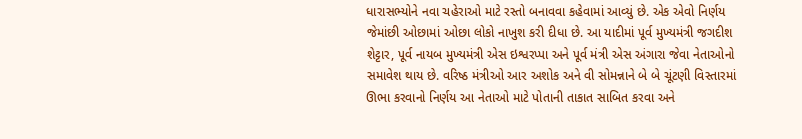ધારાસભ્યોને નવા ચહેરાઓ માટે રસ્તો બનાવવા કહેવામાં આવ્યું છે. એક એવો નિર્ણય જેમાંછી ઓછામાં ઓછા લોકો નાખુશ કરી દીધા છે. આ યાદીમાં પૂર્વ મુખ્યમંત્રી જગદીશ શેટ્ટાર, પૂર્વ નાયબ મુખ્યમંત્રી એસ ઇશ્વરપ્પા અને પૂર્વ મંત્રી એસ અંગારા જેવા નેતાઓનો સમાવેશ થાય છે. વરિષ્ઠ મંત્રીઓ આર અશોક અને વી સોમન્નાને બે બે ચૂંટણી વિસ્તારમાં ઊભા કરવાનો નિર્ણય આ નેતાઓ માટે પોતાની તાકાત સાબિત કરવા અને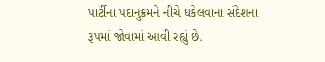પાર્ટીના પદાનુક્રમને નીચે ધકેલવાના સંદેશના રૂપમાં જોવામાં આવી રહ્યું છે.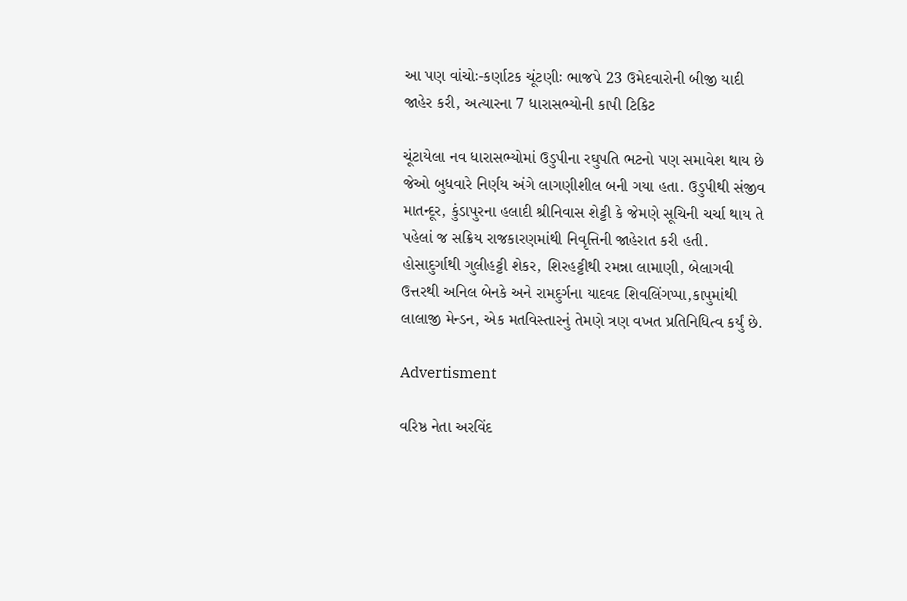આ પણ વાંચોઃ-કર્ણાટક ચૂંટણીઃ ભાજપે 23 ઉમેદવારોની બીજી યાદી જાહેર કરી, અત્યારના 7 ધારાસભ્યોની કાપી ટિકિટ

ચૂંટાયેલા નવ ધારાસભ્યોમાં ઉડુપીના રઘુપતિ ભટનો પણ સમાવેશ થાય છે જેઓ બુધવારે નિર્ણય અંગે લાગણીશીલ બની ગયા હતા. ઉડુપીથી સંજીવ માતન્દૂર, કુંડાપુરના હલાદી શ્રીનિવાસ શેટ્ટી કે જેમણે સૂચિની ચર્ચા થાય તે પહેલાં જ સક્રિય રાજકારણમાંથી નિવૃત્તિની જાહેરાત કરી હતી. હોસાદુર્ગાથી ગુલીહટ્ટી શેકર, શિરહટ્ટીથી રમન્ના લામાણી, બેલાગવી ઉત્તરથી અનિલ બેનકે અને રામદુર્ગના યાદવદ શિવલિંગપ્પા,કાપુમાંથી લાલાજી મેન્ડન, એક મતવિસ્તારનું તેમણે ત્રણ વખત પ્રતિનિધિત્વ કર્યું છે.

Advertisment

વરિષ્ઠ નેતા અરવિંદ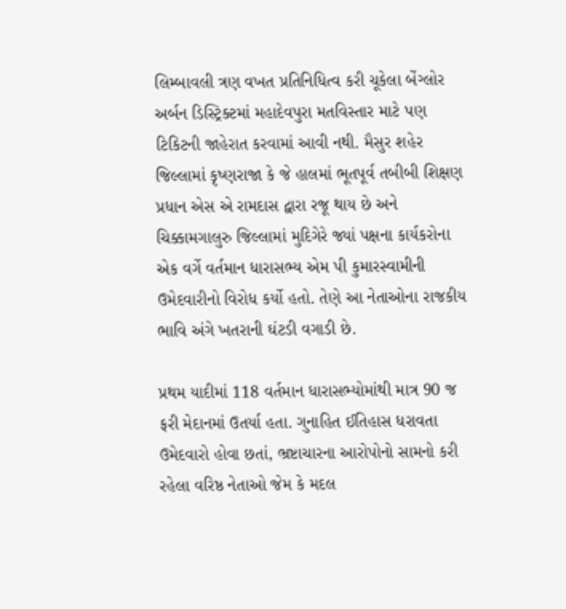લિમ્બાવલી ત્રણ વખત પ્રતિનિધિત્વ કરી ચૂકેલા બેંગ્લોર અર્બન ડિસ્ટ્રિક્ટમાં મહાદેવપુરા મતવિસ્તાર માટે પણ ટિકિટની જાહેરાત કરવામાં આવી નથી. મૈસુર શહેર જિલ્લામાં કૃષ્ણરાજા કે જે હાલમાં ભૂતપૂર્વ તબીબી શિક્ષણ પ્રધાન એસ એ રામદાસ દ્વારા રજૂ થાય છે અને ચિક્કામગાલુરુ જિલ્લામાં મુદિગેરે જ્યાં પક્ષના કાર્યકરોના એક વર્ગે વર્તમાન ધારાસભ્ય એમ પી કુમારસ્વામીની ઉમેદવારીનો વિરોધ કર્યો હતો. તેણે આ નેતાઓના રાજકીય ભાવિ અંગે ખતરાની ઘંટડી વગાડી છે.

પ્રથમ યાદીમાં 118 વર્તમાન ધારાસભ્યોમાંથી માત્ર 90 જ ફરી મેદાનમાં ઉતર્યા હતા. ગુનાહિત ઈતિહાસ ધરાવતા ઉમેદવારો હોવા છતાં, ભ્રષ્ટાચારના આરોપોનો સામનો કરી રહેલા વરિષ્ઠ નેતાઓ જેમ કે મદલ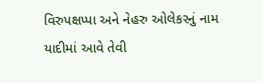વિરુપક્ષપ્પા અને નેહરુ ઓલેકરનું નામ યાદીમાં આવે તેવી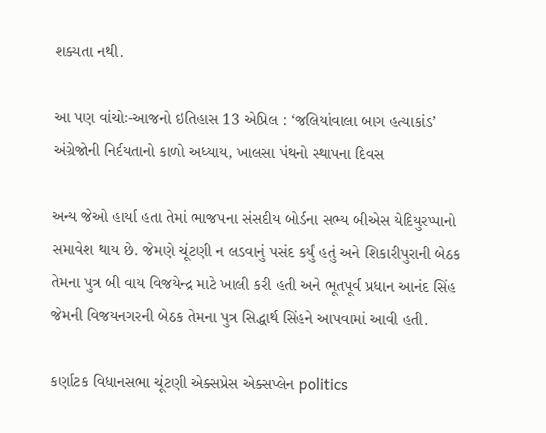શક્યતા નથી.

આ પણ વાંચોઃ-આજનો ઇતિહાસ 13 એપ્રિલ : ‘જલિયાંવાલા બાગ હત્યાકાંડ’ અંગ્રેજોની નિર્દયતાનો કાળો અધ્યાય, ખાલસા પંથનો સ્થાપના દિવસ

અન્ય જેઓ હાર્યા હતા તેમાં ભાજપના સંસદીય બોર્ડના સભ્ય બીએસ યેદિયુરપ્પાનો સમાવેશ થાય છે. જેમણે ચૂંટણી ન લડવાનું પસંદ કર્યું હતું અને શિકારીપુરાની બેઠક તેમના પુત્ર બી વાય વિજયેન્દ્ર માટે ખાલી કરી હતી અને ભૂતપૂર્વ પ્રધાન આનંદ સિંહ જેમની વિજયનગરની બેઠક તેમના પુત્ર સિદ્ધાર્થ સિંહને આપવામાં આવી હતી.

કર્ણાટક વિધાનસભા ચૂંટણી એક્સપ્રેસ એક્સપ્લેન politics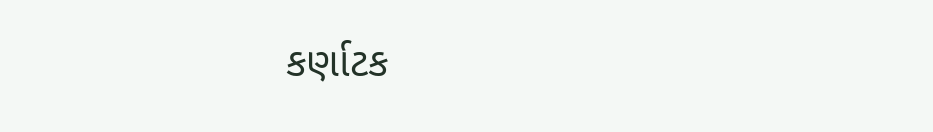કર્ણાટક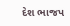દેશ ભાજપ